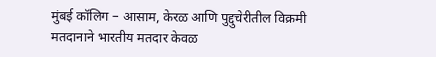मुंबई कॉलिग – आसाम, केरळ आणि पुद्दुचेरीतील विक्रमी मतदानाने भारतीय मतदार केवळ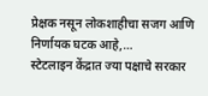प्रेक्षक नसून लोकशाहीचा सजग आणि निर्णायक घटक आहे,…
स्टेटलाइन केंद्रात ज्या पक्षाचे सरकार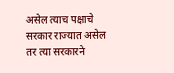असेल त्याच पक्षाचे सरकार राज्यात असेल तर त्या सरकारने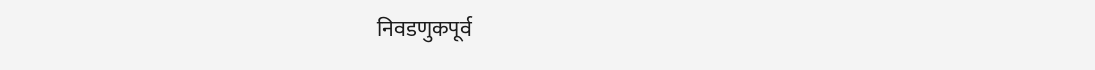निवडणुकपूर्व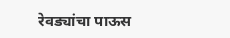रेवड्यांचा पाऊस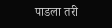पाडला तरी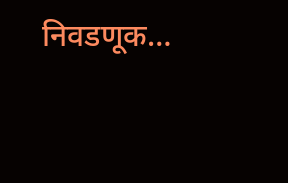निवडणूक…